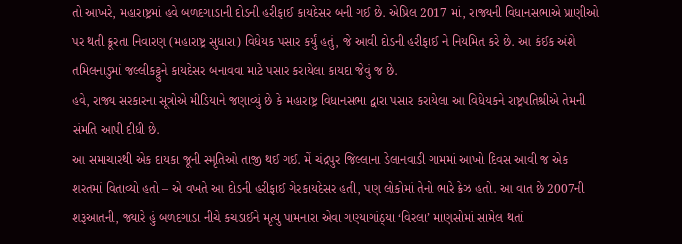તો આખરે, મહારાષ્ટ્રમાં હવે બળદગાડાની દોડની હરીફાઈ કાયદેસર બની ગઈ છે. એપ્રિલ 2017 માં, રાજ્યની વિધાનસભાએ પ્રાણીઓ પર થતી ક્રૂરતા નિવારણ (મહારાષ્ટ્ર સુધારા) વિધેયક પસાર કર્યું હતું, જે આવી દોડની હરીફાઈ ને નિયમિત કરે છે. આ કંઈક અંશે તમિલનાડુમાં જલ્લીકટ્ટુને કાયદેસર બનાવવા માટે પસાર કરાયેલા કાયદા જેવું જ છે.
હવે, રાજ્ય સરકારના સૂત્રોએ મીડિયાને જણાવ્યું છે કે મહારાષ્ટ્ર વિધાનસભા દ્વારા પસાર કરાયેલા આ વિધેયકને રાષ્ટ્રપતિશ્રીએ તેમની સંમતિ આપી દીધી છે.
આ સમાચારથી એક દાયકા જૂની સ્મૃતિઓ તાજી થઈ ગઈ. મેં ચંદ્રપુર જિલ્લાના ડેલાનવાડી ગામમાં આખો દિવસ આવી જ એક શરતમાં વિતાવ્યો હતો – એ વખતે આ દોડની હરીફાઈ ગેરકાયદેસર હતી, પણ લોકોમાં તેનો ભારે ક્રેઝ હતો. આ વાત છે 2007ની શરૂઆતની, જ્યારે હું બળદગાડા નીચે કચડાઈને મૃત્યુ પામનારા એવા ગણ્યાગાંઠ્યા ‘વિરલા’ માણસોમાં સામેલ થતાં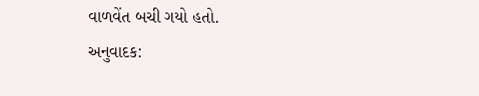વાળવેંત બચી ગયો હતો.
અનુવાદક: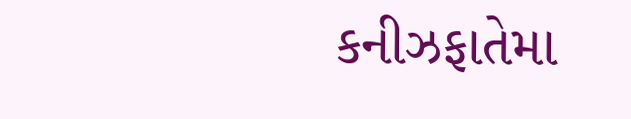કનીઝફાતેમા